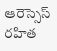ఆరెస్సెస్ రహిత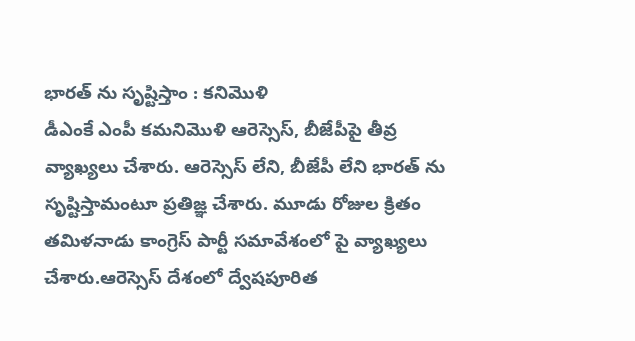భారత్ ను సృష్టిస్తాం : కనిమొళి
డీఎంకే ఎంపీ కమనిమొళి ఆరెస్సెస్, బీజేపీపై తీవ్ర వ్యాఖ్యలు చేశారు. ఆరెస్సెస్ లేని, బీజేపీ లేని భారత్ ను సృష్టిస్తామంటూ ప్రతిజ్ఞ చేశారు. మూడు రోజుల క్రితం తమిళనాడు కాంగ్రెస్ పార్టీ సమావేశంలో పై వ్యాఖ్యలు చేశారు.ఆరెస్సెస్ దేశంలో ద్వేషపూరిత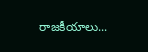రాజకీయాలు...